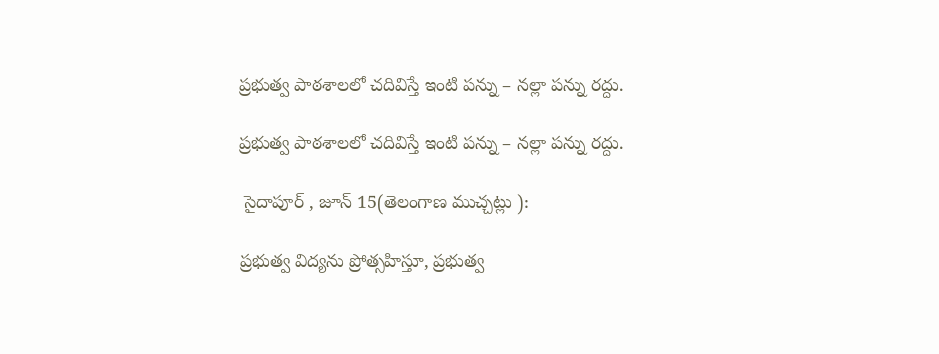ప్రభుత్వ పాఠశాలలో చదివిస్తే ఇంటి పన్ను – నల్లా పన్ను రద్దు.

ప్రభుత్వ పాఠశాలలో చదివిస్తే ఇంటి పన్ను – నల్లా పన్ను రద్దు.

 సైదాపూర్ , జూన్ 15(తెలంగాణ ముచ్చట్లు ):

ప్రభుత్వ విద్యను ప్రోత్సహిస్తూ, ప్రభుత్వ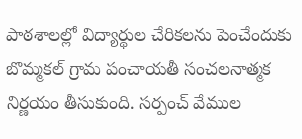పాఠశాలల్లో విద్యార్థుల చేరికలను పెంచేందుకు బొమ్మకల్ గ్రామ పంచాయతీ సంచలనాత్మక నిర్ణయం తీసుకుంది. సర్పంచ్ వేముల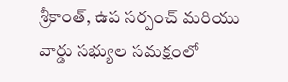శ్రీకాంత్, ఉప సర్పంచ్ మరియు వార్డు సభ్యుల సమక్షంలో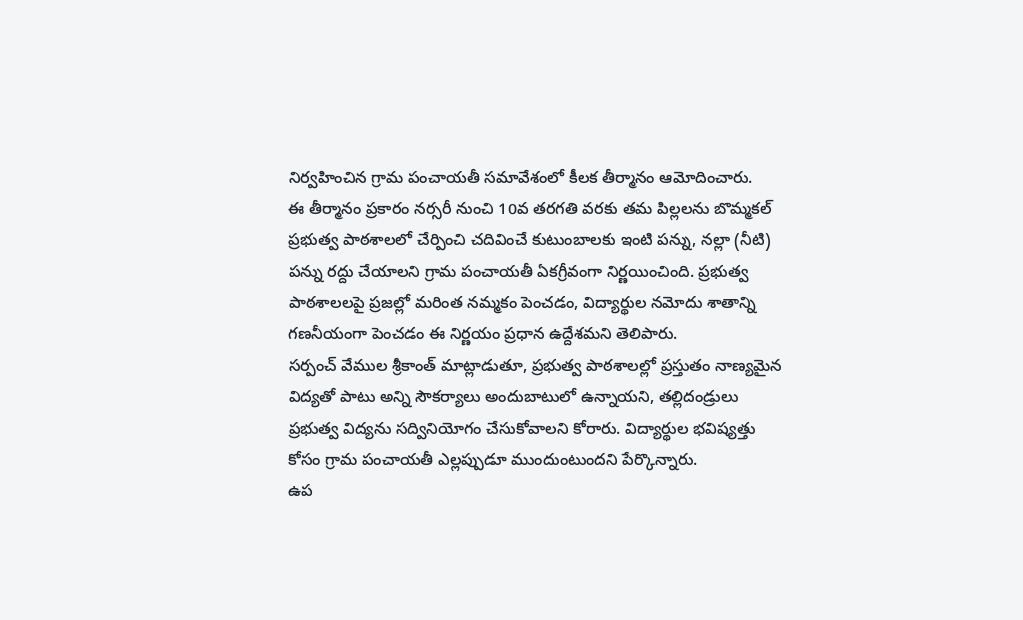నిర్వహించిన గ్రామ పంచాయతీ సమావేశంలో కీలక తీర్మానం ఆమోదించారు.
ఈ తీర్మానం ప్రకారం నర్సరీ నుంచి 10వ తరగతి వరకు తమ పిల్లలను బొమ్మకల్ ప్రభుత్వ పాఠశాలలో చేర్పించి చదివించే కుటుంబాలకు ఇంటి పన్ను, నల్లా (నీటి) పన్ను రద్దు చేయాలని గ్రామ పంచాయతీ ఏకగ్రీవంగా నిర్ణయించింది. ప్రభుత్వ పాఠశాలలపై ప్రజల్లో మరింత నమ్మకం పెంచడం, విద్యార్థుల నమోదు శాతాన్ని గణనీయంగా పెంచడం ఈ నిర్ణయం ప్రధాన ఉద్దేశమని తెలిపారు.
సర్పంచ్ వేముల శ్రీకాంత్ మాట్లాడుతూ, ప్రభుత్వ పాఠశాలల్లో ప్రస్తుతం నాణ్యమైన విద్యతో పాటు అన్ని సౌకర్యాలు అందుబాటులో ఉన్నాయని, తల్లిదండ్రులు ప్రభుత్వ విద్యను సద్వినియోగం చేసుకోవాలని కోరారు. విద్యార్థుల భవిష్యత్తు కోసం గ్రామ పంచాయతీ ఎల్లప్పుడూ ముందుంటుందని పేర్కొన్నారు.
ఉప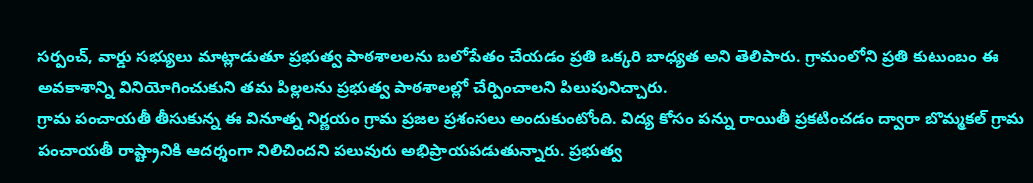సర్పంచ్, వార్డు సభ్యులు మాట్లాడుతూ ప్రభుత్వ పాఠశాలలను బలోపేతం చేయడం ప్రతి ఒక్కరి బాధ్యత అని తెలిపారు. గ్రామంలోని ప్రతి కుటుంబం ఈ అవకాశాన్ని వినియోగించుకుని తమ పిల్లలను ప్రభుత్వ పాఠశాలల్లో చేర్పించాలని పిలుపునిచ్చారు.
గ్రామ పంచాయతీ తీసుకున్న ఈ వినూత్న నిర్ణయం గ్రామ ప్రజల ప్రశంసలు అందుకుంటోంది. విద్య కోసం పన్ను రాయితీ ప్రకటించడం ద్వారా బొమ్మకల్ గ్రామ పంచాయతీ రాష్ట్రానికి ఆదర్శంగా నిలిచిందని పలువురు అభిప్రాయపడుతున్నారు. ప్రభుత్వ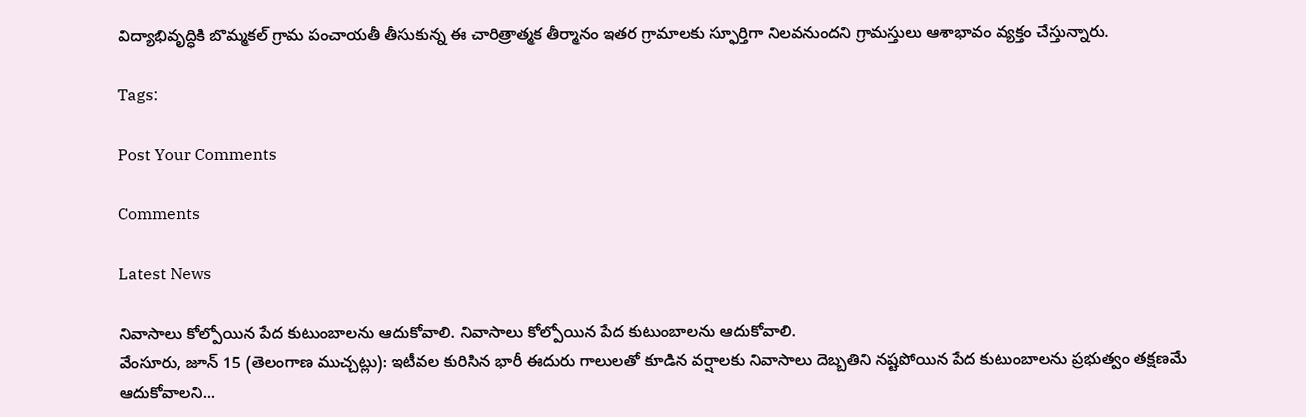విద్యాభివృద్ధికి బొమ్మకల్ గ్రామ పంచాయతీ తీసుకున్న ఈ చారిత్రాత్మక తీర్మానం ఇతర గ్రామాలకు స్ఫూర్తిగా నిలవనుందని గ్రామస్తులు ఆశాభావం వ్యక్తం చేస్తున్నారు.

Tags:

Post Your Comments

Comments

Latest News

నివాసాలు కోల్పోయిన పేద కుటుంబాలను ఆదుకోవాలి. నివాసాలు కోల్పోయిన పేద కుటుంబాలను ఆదుకోవాలి.
వేంసూరు, జూన్ 15 (తెలంగాణ ముచ్చట్లు): ఇటీవల కురిసిన భారీ ఈదురు గాలులతో కూడిన వర్షాలకు నివాసాలు దెబ్బతిని నష్టపోయిన పేద కుటుంబాలను ప్రభుత్వం తక్షణమే ఆదుకోవాలని...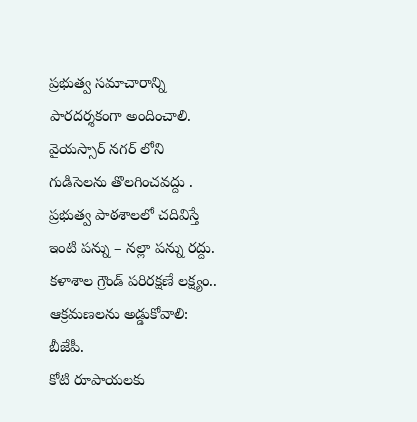ప్రభుత్వ సమాచారాన్ని పారదర్శకంగా అందించాలి.
వైయస్సార్ నగర్ లోని గుడిసెలను తొలగించవద్దు .
ప్రభుత్వ పాఠశాలలో చదివిస్తే ఇంటి పన్ను – నల్లా పన్ను రద్దు.
కళాశాల గ్రౌండ్ పరిరక్షణే లక్ష్యం.. ఆక్రమణలను అడ్డుకోవాలి: బీజేపీ.
కోటి రూపాయలకు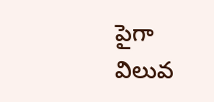పైగా విలువ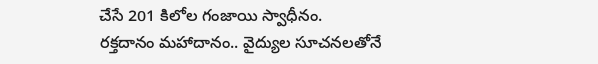చేసే 201 కిలోల గంజాయి స్వాధీనం.
రక్తదానం మహాదానం.. వైద్యుల సూచనలతోనే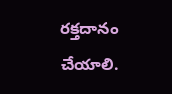రక్తదానం చేయాలి.